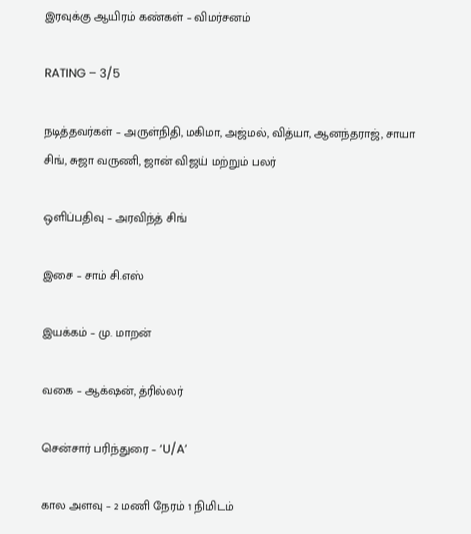இரவுக்கு ஆயிரம் கண்கள் – விமர்சனம்

RATING – 3/5

நடித்தவர்கள் – அருள்நிதி, மகிமா, அஜ்மல், வித்யா, ஆனந்தராஜ், சாயா சிங், சுஜா வருணி, ஜான் விஜய் மற்றும் பலர்

ஒளிப்பதிவு – அரவிந்த் சிங்

இசை – சாம் சி.எஸ்

இயக்கம் – மு. மாறன்

வகை – ஆக்‌ஷன், த்ரில்லர்

சென்சார் பரிந்துரை – ‘U/A’

கால அளவு – 2 மணி நேரம் 1 நிமிடம்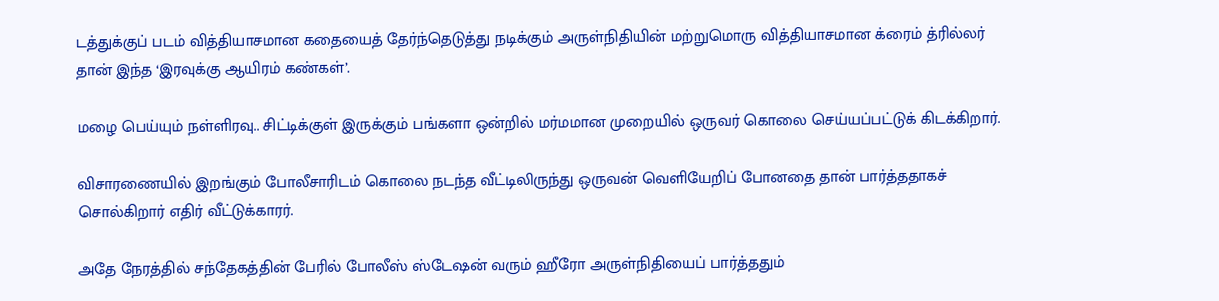டத்துக்குப் படம் வித்தியாசமான கதையைத் தேர்ந்தெடுத்து நடிக்கும் அருள்நிதியின் மற்றுமொரு வித்தியாசமான க்ரைம் த்ரில்லர் தான் இந்த ‘இரவுக்கு ஆயிரம் கண்கள்’.

மழை பெய்யும் நள்ளிரவு.. சிட்டிக்குள் இருக்கும் பங்களா ஒன்றில் மர்மமான முறையில் ஒருவர் கொலை செய்யப்பட்டுக் கிடக்கிறார்.

விசாரணையில் இறங்கும் போலீசாரிடம் கொலை நடந்த வீட்டிலிருந்து ஒருவன் வெளியேறிப் போனதை தான் பார்த்ததாகச் சொல்கிறார் எதிர் வீட்டுக்காரர்.

அதே நேரத்தில் சந்தேகத்தின் பேரில் போலீஸ் ஸ்டேஷன் வரும் ஹீரோ அருள்நிதியைப் பார்த்ததும்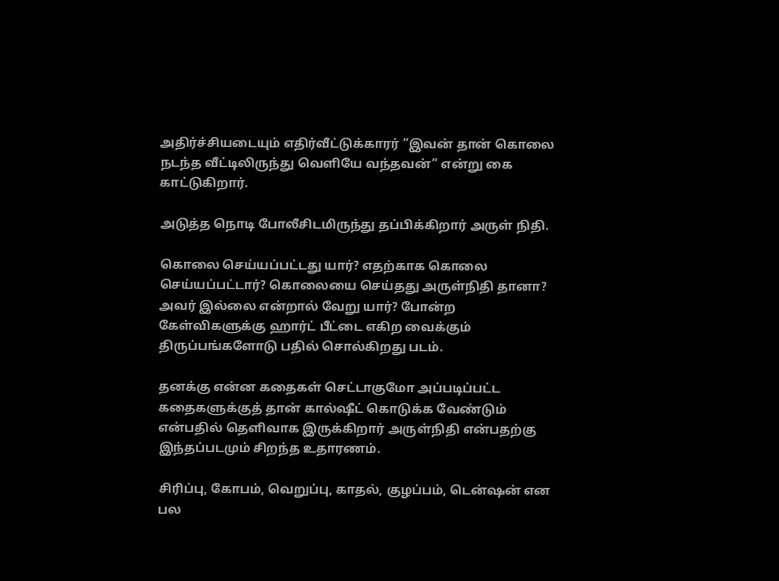அதிர்ச்சியடையும் எதிர்வீட்டுக்காரர் ”இவன் தான் கொலை நடந்த வீட்டிலிருந்து வெளியே வந்தவன்” என்று கை காட்டுகிறார்.

அடுத்த நொடி போலீசிடமிருந்து தப்பிக்கிறார் அருள் நிதி.

கொலை செய்யப்பட்டது யார்? எதற்காக கொலை செய்யப்பட்டார்? கொலையை செய்தது அருள்நிதி தானா? அவர் இல்லை என்றால் வேறு யார்? போன்ற கேள்விகளுக்கு ஹார்ட் பீட்டை எகிற வைக்கும் திருப்பங்களோடு பதில் சொல்கிறது படம்.

தனக்கு என்ன கதைகள் செட்டாகுமோ அப்படிப்பட்ட கதைகளுக்குத் தான் கால்ஷீட் கொடுக்க வேண்டும் என்பதில் தெளிவாக இருக்கிறார் அருள்நிதி என்பதற்கு இந்தப்படமும் சிறந்த உதாரணம்.

சிரிப்பு, கோபம், வெறுப்பு, காதல், குழப்பம், டென்ஷன் என பல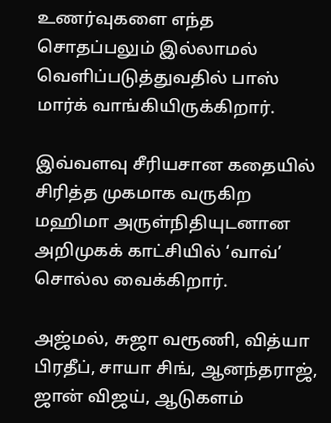உணர்வுகளை எந்த சொதப்பலும் இல்லாமல் வெளிப்படுத்துவதில் பாஸ் மார்க் வாங்கியிருக்கிறார்.

இவ்வளவு சீரியசான கதையில் சிரித்த முகமாக வருகிற மஹிமா அருள்நிதியுடனான அறிமுகக் காட்சியில் ‘வாவ்’ சொல்ல வைக்கிறார்.

அஜ்மல், சுஜா வரூணி, வித்யா பிரதீப், சாயா சிங், ஆனந்தராஜ், ஜான் விஜய், ஆடுகளம்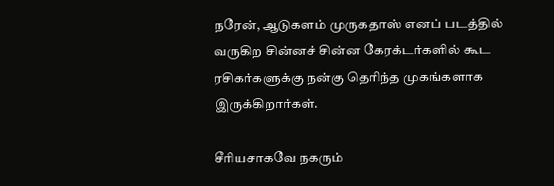நரேன், ஆடுகளம் முருகதாஸ் எனப் படத்தில் வருகிற சின்னச் சின்ன கேரக்டர்களில் கூட ரசிகர்களுக்கு நன்கு தெரிந்த முகங்களாக இருக்கிறார்கள்.

சீரியசாகவே நகரும்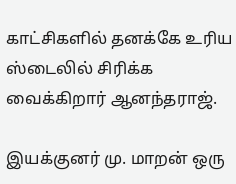காட்சிகளில் தனக்கே உரிய ஸ்டைலில் சிரிக்க வைக்கிறார் ஆனந்தராஜ்.

இயக்குனர் மு. மாறன் ஒரு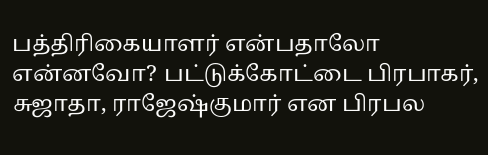பத்திரிகையாளர் என்பதாலோ என்னவோ? பட்டுக்கோட்டை பிரபாகர், சுஜாதா, ராஜேஷ்குமார் என பிரபல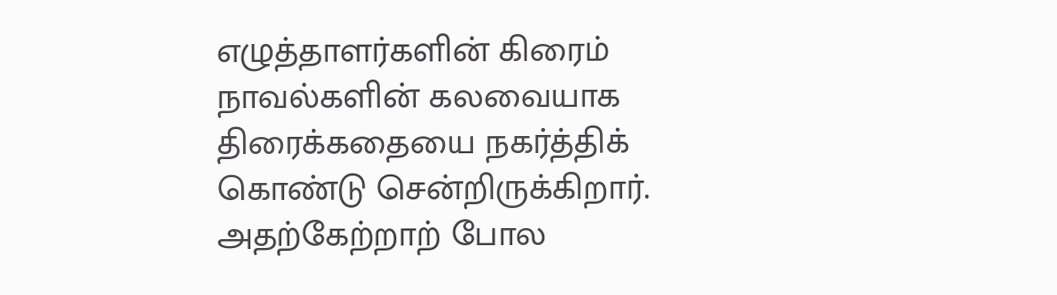எழுத்தாளர்களின் கிரைம் நாவல்களின் கலவையாக திரைக்கதையை நகர்த்திக் கொண்டு சென்றிருக்கிறார். அதற்கேற்றாற் போல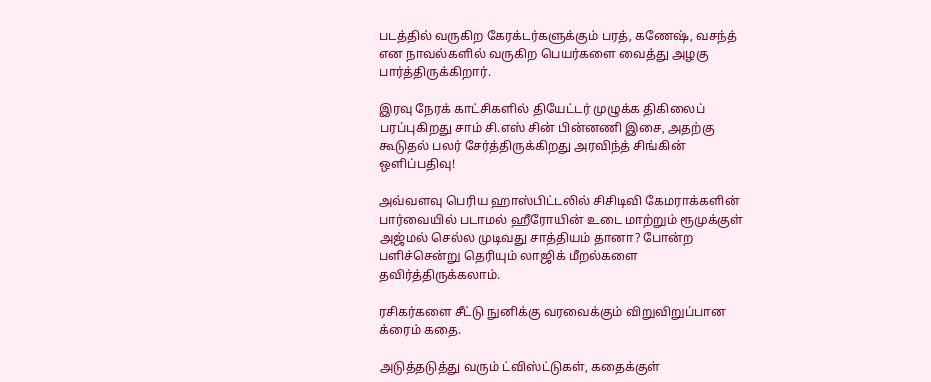படத்தில் வருகிற கேரக்டர்களுக்கும் பரத், கணேஷ், வசந்த் என நாவல்களில் வருகிற பெயர்களை வைத்து அழகு பார்த்திருக்கிறார்.

இரவு நேரக் காட்சிகளில் தியேட்டர் முழுக்க திகிலைப் பரப்புகிறது சாம் சி.எஸ் சின் பின்னணி இசை, அதற்கு கூடுதல் பலர் சேர்த்திருக்கிறது அரவிந்த் சிங்கின் ஒளிப்பதிவு!

அவ்வளவு பெரிய ஹாஸ்பிட்டலில் சிசிடிவி கேமராக்களின் பார்வையில் படாமல் ஹீரோயின் உடை மாற்றும் ரூமுக்குள் அஜ்மல் செல்ல முடிவது சாத்தியம் தானா? போன்ற பளிச்சென்று தெரியும் லாஜிக் மீறல்களை தவிர்த்திருக்கலாம்.

ரசிகர்களை சீட்டு நுனிக்கு வரவைக்கும் விறுவிறுப்பான க்ரைம் கதை.

அடுத்தடுத்து வரும் ட்விஸ்ட்டுகள், கதைக்குள்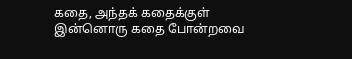கதை, அந்தக் கதைக்குள் இன்னொரு கதை போன்றவை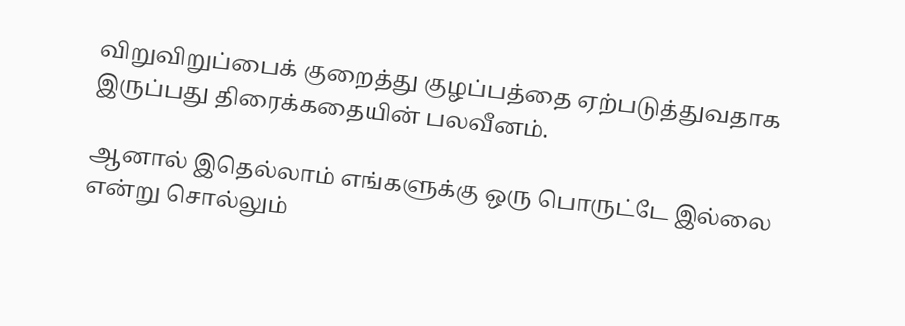விறுவிறுப்பைக் குறைத்து குழப்பத்தை ஏற்படுத்துவதாக இருப்பது திரைக்கதையின் பலவீனம்.

ஆனால் இதெல்லாம் எங்களுக்கு ஒரு பொருட்டே இல்லை என்று சொல்லும்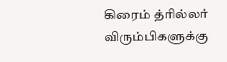கிரைம் த்ரில்லர் விரும்பிகளுக்கு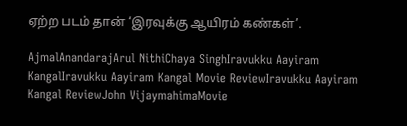ஏற்ற படம் தான் ‘இரவுக்கு ஆயிரம் கண்கள்’.

AjmalAnandarajArul NithiChaya SinghIravukku Aayiram KangalIravukku Aayiram Kangal Movie ReviewIravukku Aayiram Kangal ReviewJohn VijaymahimaMovie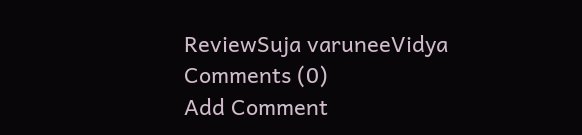ReviewSuja varuneeVidya
Comments (0)
Add Comment